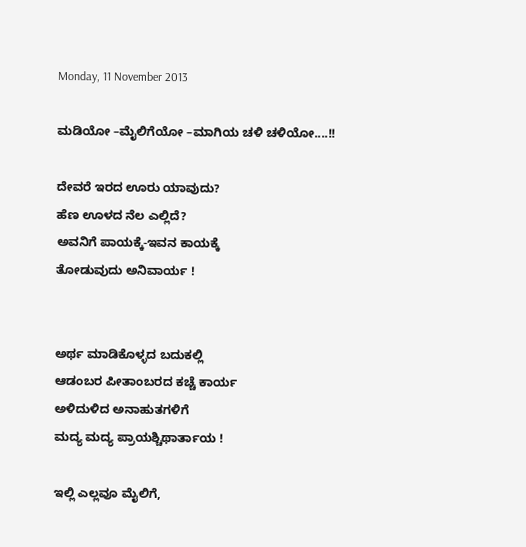Monday, 11 November 2013

ಮಡಿಯೋ –ಮೈಲಿಗೆಯೋ –ಮಾಗಿಯ ಚಳಿ ಚಳಿಯೋ....!!

ದೇವರೆ ಇರದ ಊರು ಯಾವುದು?
ಹೆಣ ಊಳದ ನೆಲ ಎಲ್ಲಿದೆ?
ಅವನಿಗೆ ಪಾಯಕ್ಕೆ-ಇವನ ಕಾಯಕ್ಕೆ
ತೋಡುವುದು ಅನಿವಾರ್ಯ !


ಅರ್ಥ ಮಾಡಿಕೊಳ್ಳದ ಬದುಕಲ್ಲಿ
ಆಡಂಬರ ಪೀತಾಂಬರದ ಕಚ್ಚೆ ಕಾರ್ಯ
ಅಳಿದುಳಿದ ಅನಾಹುತಗಳಿಗೆ
ಮದ್ಯ ಮದ್ಯ ಪ್ರಾಯಶ್ಚಿಥಾರ್ತಾಯ !

ಇಲ್ಲಿ ಎಲ್ಲವೂ ಮೈಲಿಗೆ,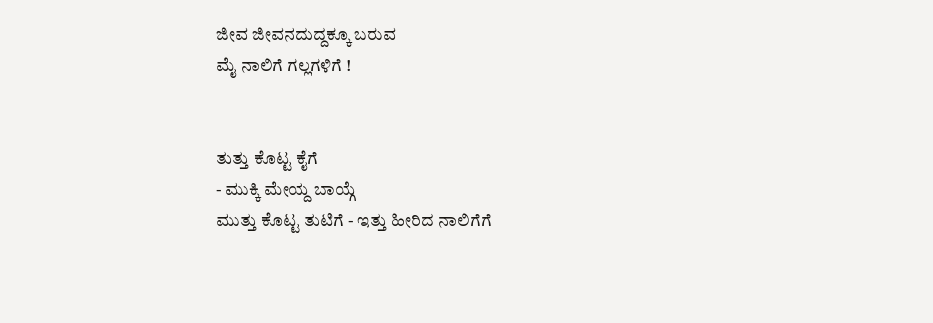ಜೀವ ಜೀವನದುದ್ದಕ್ಕೂ ಬರುವ
ಮೈ ನಾಲಿಗೆ ಗಲ್ಲಗಳಿಗೆ !


ತುತ್ತು ಕೊಟ್ಟ ಕೈಗೆ
- ಮುಕ್ಕಿ ಮೇಯ್ದ ಬಾಯ್ಗೆ
ಮುತ್ತು ಕೊಟ್ಟ ತುಟಿಗೆ - ಇತ್ತು ಹೀರಿದ ನಾಲಿಗೆಗೆ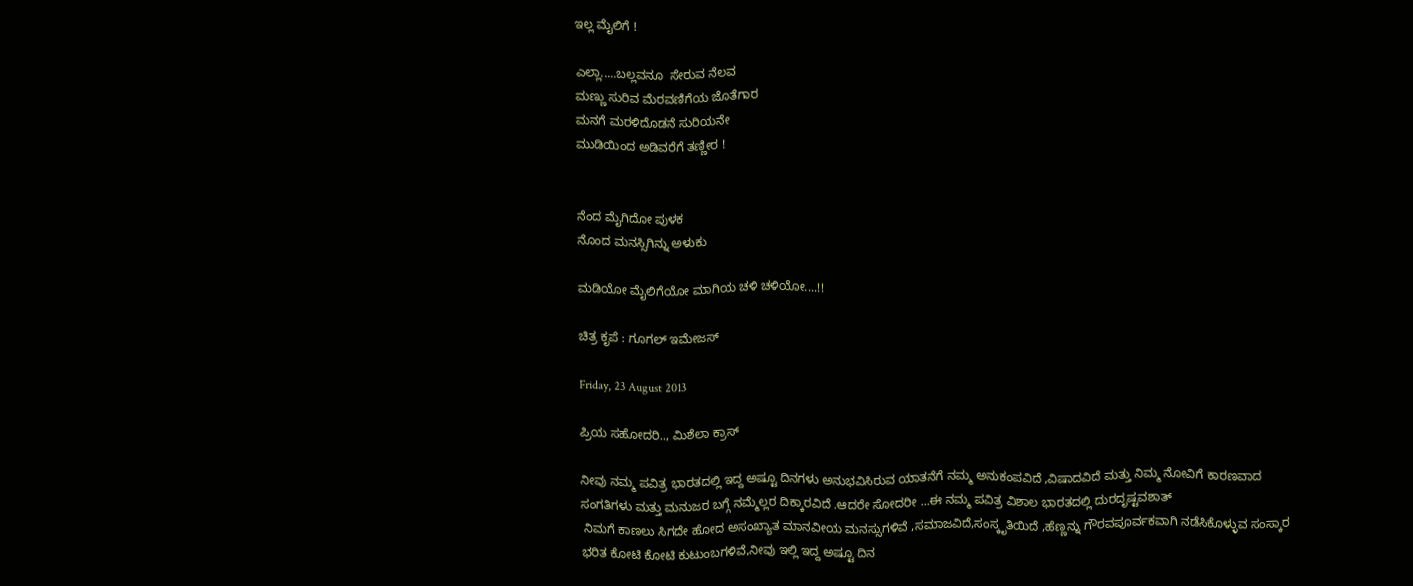ಇಲ್ಲ ಮೈಲಿಗೆ !

ಎಲ್ಲಾ.....ಬಲ್ಲವನೂ  ಸೇರುವ ನೆಲವ
ಮಣ್ಣು ಸುರಿವ ಮೆರವಣಿಗೆಯ ಜೊತೆಗಾರ
ಮನಗೆ ಮರಳಿದೊಡನೆ ಸುರಿಯನೇ
ಮುಡಿಯಿಂದ ಅಡಿವರೆಗೆ ತಣ್ಣೀರ !


ನೆಂದ ಮೈಗಿದೋ ಪುಳಕ
ನೊಂದ ಮನಸ್ಸಿಗಿನ್ನು ಅಳುಕು

ಮಡಿಯೋ ಮೈಲಿಗೆಯೋ ಮಾಗಿಯ ಚಳಿ ಚಳಿಯೋ....!!

ಚಿತ್ರ ಕೃಪೆ : ಗೂಗಲ್ ಇಮೇಜಸ್

Friday, 23 August 2013

ಪ್ರಿಯ ಸಹೋದರಿ.., ಮಿಶೆಲಾ ಕ್ರಾಸ್

ನೀವು ನಮ್ಮ ಪವಿತ್ರ ಭಾರತದಲ್ಲಿ ಇದ್ದ ಅಷ್ಟೂ ದಿನಗಳು ಅನುಭವಿಸಿರುವ ಯಾತನೆಗೆ ನಮ್ಮ ಅನುಕಂಪವಿದೆ ,ವಿಷಾದವಿದೆ ಮತ್ತು ನಿಮ್ಮ ನೋವಿಗೆ ಕಾರಣವಾದ ಸಂಗತಿಗಳು ಮತ್ತು ಮನುಜರ ಬಗ್ಗೆ ನಮ್ಮೆಲ್ಲರ ದಿಕ್ಕಾರವಿದೆ .ಆದರೇ ಸೋದರೀ ...ಈ ನಮ್ಮ ಪವಿತ್ರ ವಿಶಾಲ ಭಾರತದಲ್ಲಿ ದುರದೃಷ್ಟವಶಾತ್
 ನಿಮಗೆ ಕಾಣಲು ಸಿಗದೇ ಹೋದ ಅಸಂಖ್ಯಾತ ಮಾನವೀಯ ಮನಸ್ಸುಗಳಿವೆ ,ಸಮಾಜವಿದೆ,ಸಂಸ್ಕೃತಿಯಿದೆ ,ಹೆಣ್ಣನ್ನು ಗೌರವಪೂರ್ವಕವಾಗಿ ನಡೆಸಿಕೊಳ್ಳುವ ಸಂಸ್ಕಾರ ಭರಿತ ಕೋಟಿ ಕೋಟಿ ಕುಟುಂಬಗಳಿವೆ,ನೀವು ಇಲ್ಲಿ ಇದ್ದ ಅಷ್ಟೂ ದಿನ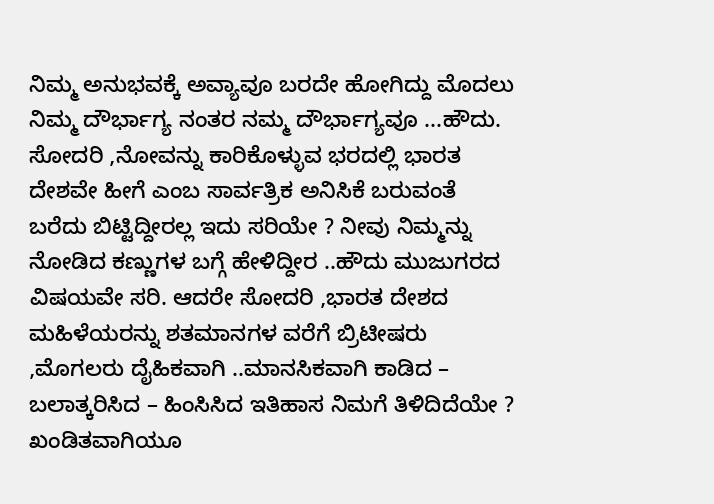ನಿಮ್ಮ ಅನುಭವಕ್ಕೆ ಅವ್ಯಾವೂ ಬರದೇ ಹೋಗಿದ್ದು ಮೊದಲು ನಿಮ್ಮ ದೌರ್ಭಾಗ್ಯ ನಂತರ ನಮ್ಮ ದೌರ್ಭಾಗ್ಯವೂ ...ಹೌದು. ಸೋದರಿ ,ನೋವನ್ನು ಕಾರಿಕೊಳ್ಳುವ ಭರದಲ್ಲಿ ಭಾರತ ದೇಶವೇ ಹೀಗೆ ಎಂಬ ಸಾರ್ವತ್ರಿಕ ಅನಿಸಿಕೆ ಬರುವಂತೆ ಬರೆದು ಬಿಟ್ಟಿದ್ದೀರಲ್ಲ ಇದು ಸರಿಯೇ ? ನೀವು ನಿಮ್ಮನ್ನು ನೋಡಿದ ಕಣ್ಣುಗಳ ಬಗ್ಗೆ ಹೇಳಿದ್ದೀರ ..ಹೌದು ಮುಜುಗರದ ವಿಷಯವೇ ಸರಿ. ಆದರೇ ಸೋದರಿ ,ಭಾರತ ದೇಶದ ಮಹಿಳೆಯರನ್ನು ಶತಮಾನಗಳ ವರೆಗೆ ಬ್ರಿಟೀಷರು ,ಮೊಗಲರು ದೈಹಿಕವಾಗಿ ..ಮಾನಸಿಕವಾಗಿ ಕಾಡಿದ – ಬಲಾತ್ಕರಿಸಿದ – ಹಿಂಸಿಸಿದ ಇತಿಹಾಸ ನಿಮಗೆ ತಿಳಿದಿದೆಯೇ ? ಖಂಡಿತವಾಗಿಯೂ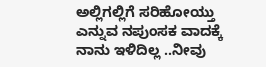ಅಲ್ಲಿಗಲ್ಲಿಗೆ ಸರಿಹೋಯ್ತು ಎನ್ನುವ ನಪುಂಸಕ ವಾದಕ್ಕೆ ನಾನು ಇಳಿದಿಲ್ಲ ..ನೀವು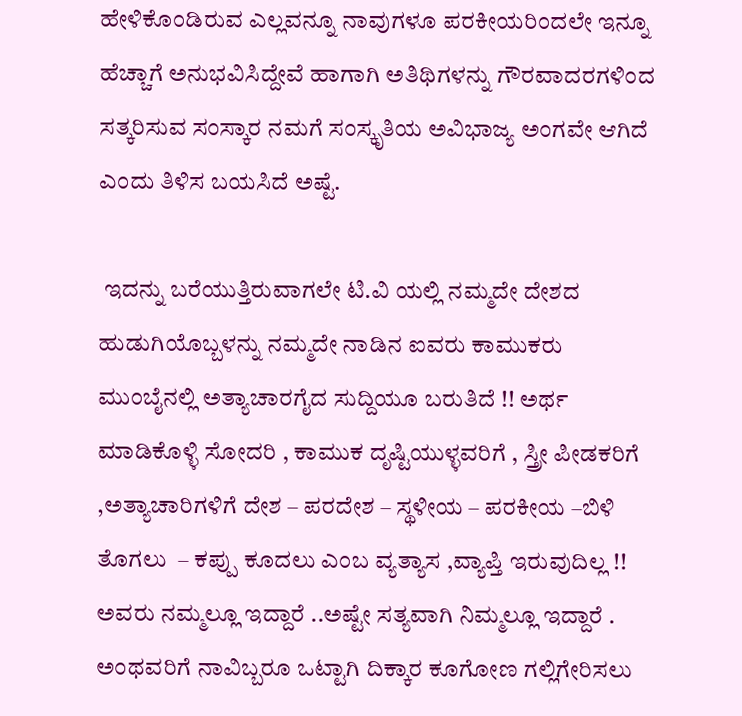ಹೇಳಿಕೊಂಡಿರುವ ಎಲ್ಲವನ್ನೂ ನಾವುಗಳೂ ಪರಕೀಯರಿಂದಲೇ ಇನ್ನೂ ಹೆಚ್ಚಾಗೆ ಅನುಭವಿಸಿದ್ದೇವೆ ಹಾಗಾಗಿ ಅತಿಥಿಗಳನ್ನು ಗೌರವಾದರಗಳಿಂದ ಸತ್ಕರಿಸುವ ಸಂಸ್ಕಾರ ನಮಗೆ ಸಂಸ್ಕೃತಿಯ ಅವಿಭಾಜ್ಯ ಅಂಗವೇ ಆಗಿದೆ ಎಂದು ತಿಳಿಸ ಬಯಸಿದೆ ಅಷ್ಟೆ.

 ಇದನ್ನು ಬರೆಯುತ್ತಿರುವಾಗಲೇ ಟಿ.ವಿ ಯಲ್ಲಿ ನಮ್ಮದೇ ದೇಶದ ಹುಡುಗಿಯೊಬ್ಬಳನ್ನು ನಮ್ಮದೇ ನಾಡಿನ ಐವರು ಕಾಮುಕರು ಮುಂಬೈನಲ್ಲಿ ಅತ್ಯಾಚಾರಗೈದ ಸುದ್ದಿಯೂ ಬರುತಿದೆ !! ಅರ್ಥ ಮಾಡಿಕೊಳ್ಳಿ ಸೋದರಿ , ಕಾಮುಕ ದೃಷ್ಟಿಯುಳ್ಳವರಿಗೆ , ಸ್ತ್ರೀ ಪೀಡಕರಿಗೆ ,ಅತ್ಯಾಚಾರಿಗಳಿಗೆ ದೇಶ – ಪರದೇಶ – ಸ್ಥಳೀಯ – ಪರಕೀಯ –ಬಿಳಿ ತೊಗಲು  – ಕಪ್ಪು ಕೂದಲು ಎಂಬ ವ್ಯತ್ಯಾಸ ,ವ್ಯಾಪ್ತಿ ಇರುವುದಿಲ್ಲ !! ಅವರು ನಮ್ಮಲ್ಲೂ ಇದ್ದಾರೆ ..ಅಷ್ಟೇ ಸತ್ಯವಾಗಿ ನಿಮ್ಮಲ್ಲೂ ಇದ್ದಾರೆ .
ಅಂಥವರಿಗೆ ನಾವಿಬ್ಬರೂ ಒಟ್ಟಾಗಿ ದಿಕ್ಕಾರ ಕೂಗೋಣ ಗಲ್ಲಿಗೇರಿಸಲು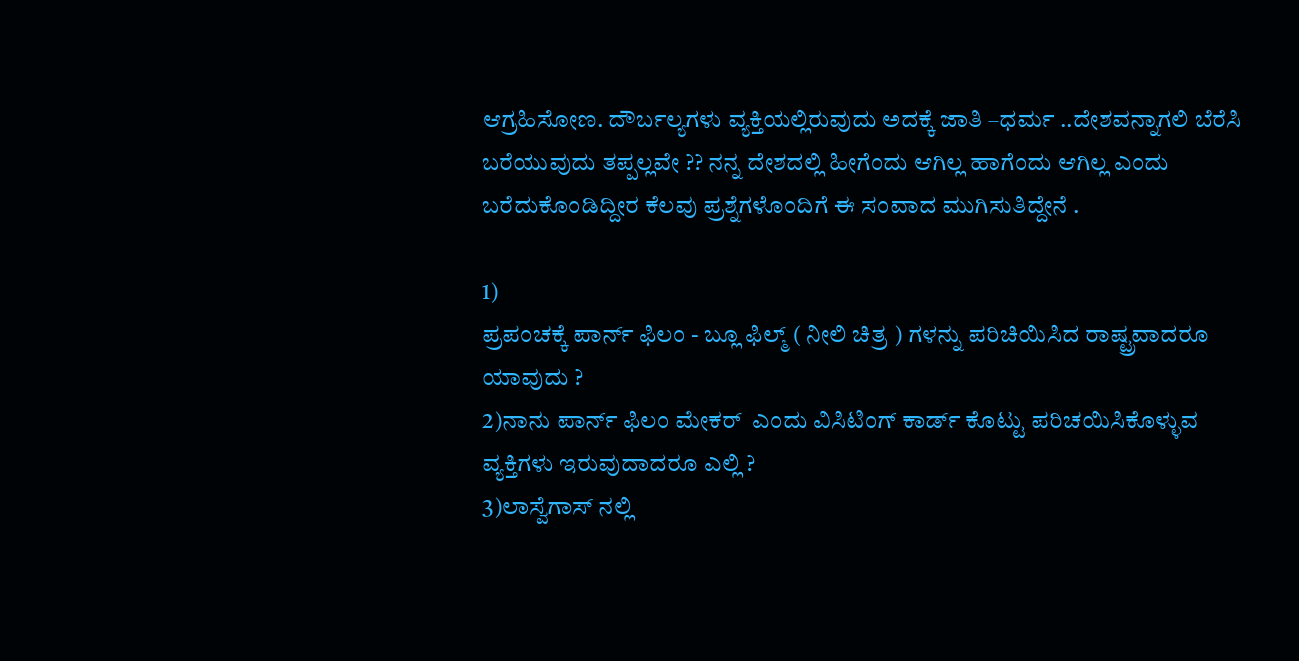ಆಗ್ರಹಿಸೋಣ. ದೌರ್ಬಲ್ಯಗಳು ವ್ಯಕ್ತಿಯಲ್ಲಿರುವುದು ಅದಕ್ಕೆ ಜಾತಿ –ಧರ್ಮ ..ದೇಶವನ್ನಾಗಲಿ ಬೆರೆಸಿ ಬರೆಯುವುದು ತಪ್ಪಲ್ಲವೇ ?? ನನ್ನ ದೇಶದಲ್ಲಿ ಹೀಗೆಂದು ಆಗಿಲ್ಲ ಹಾಗೆಂದು ಆಗಿಲ್ಲ ಎಂದು ಬರೆದುಕೊಂಡಿದ್ದೀರ ಕೆಲವು ಪ್ರಶ್ನೆಗಳೊಂದಿಗೆ ಈ ಸಂವಾದ ಮುಗಿಸುತಿದ್ದೇನೆ .

1)
ಪ್ರಪಂಚಕ್ಕೆ ಪಾರ್ನ್ ಫಿಲಂ - ಬ್ಲೂ ಫಿಲ್ಮ್ ( ನೀಲಿ ಚಿತ್ರ ) ಗಳನ್ನು ಪರಿಚಿಯಿಸಿದ ರಾಷ್ಟ್ರವಾದರೂ ಯಾವುದು ?
2)ನಾನು ಪಾರ್ನ್ ಫಿಲಂ ಮೇಕರ್  ಎಂದು ವಿಸಿಟಿಂಗ್ ಕಾರ್ಡ್ ಕೊಟ್ಟು ಪರಿಚಯಿಸಿಕೊಳ್ಳುವ ವ್ಯಕ್ತಿಗಳು ಇರುವುದಾದರೂ ಎಲ್ಲಿ ?
3)ಲಾಸ್ವೆಗಾಸ್ ನಲ್ಲಿ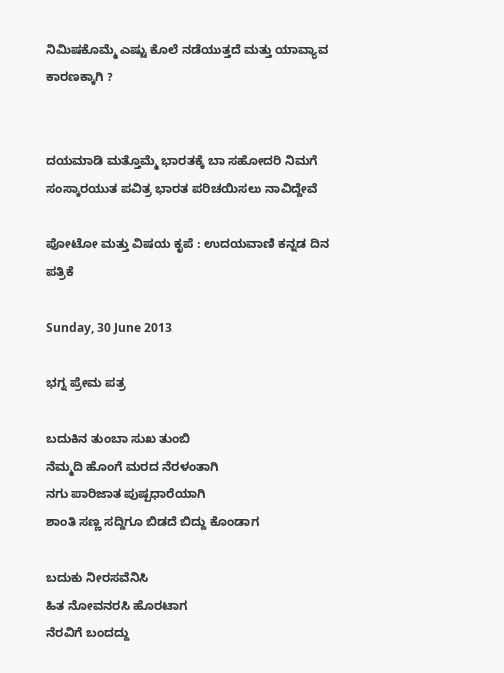ನಿಮಿಷಕೊಮ್ಮೆ ಎಷ್ಟು ಕೊಲೆ ನಡೆಯುತ್ತದೆ ಮತ್ತು ಯಾವ್ಯಾವ ಕಾರಣಕ್ಕಾಗಿ ?


ದಯಮಾಡಿ ಮತ್ತೊಮ್ಮೆ ಭಾರತಕ್ಕೆ ಬಾ ಸಹೋದರಿ ನಿಮಗೆ ಸಂಸ್ಕಾರಯುತ ಪವಿತ್ರ ಭಾರತ ಪರಿಚಯಿಸಲು ನಾವಿದ್ದೇವೆ

ಪೋಟೋ ಮತ್ತು ವಿಷಯ ಕೃಪೆ : ಉದಯವಾಣಿ ಕನ್ನಡ ದಿನ ಪತ್ರಿಕೆ

Sunday, 30 June 2013

ಭಗ್ನ ಪ್ರೇಮ ಪತ್ರ

ಬದುಕಿನ ತುಂಬಾ ಸುಖ ತುಂಬಿ
ನೆಮ್ಮದಿ ಹೊಂಗೆ ಮರದ ನೆರಳಂತಾಗಿ
ನಗು ಪಾರಿಜಾತ ಪುಷ್ಪಧಾರೆಯಾಗಿ
ಶಾಂತಿ ಸಣ್ಣ ಸದ್ದಿಗೂ ಬಿಡದೆ ಬಿದ್ದು ಕೊಂಡಾಗ

ಬದುಕು ನೀರಸವೆನಿಸಿ
ಹಿತ ನೋವನರಸಿ ಹೊರಟಾಗ
ನೆರವಿಗೆ ಬಂದದ್ದು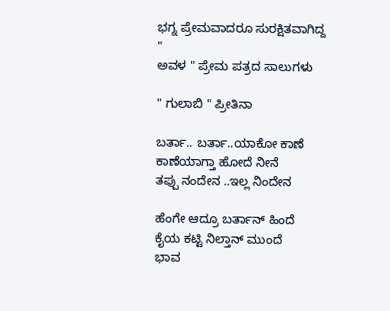ಭಗ್ನ ಪ್ರೇಮವಾದರೂ ಸುರಕ್ಷಿತವಾಗಿದ್ದ
"
ಅವಳ " ಪ್ರೇಮ ಪತ್ರದ ಸಾಲುಗಳು

" ಗುಲಾಬಿ " ಪ್ರೀತಿನಾ

ಬರ್ತಾ.. ಬರ್ತಾ..ಯಾಕೋ ಕಾಣೆ
ಕಾಣೆಯಾಗ್ತಾ ಹೋದೆ ನೀನೆ
ತಪ್ಪು ನಂದೇನ ..ಇಲ್ಲ ನಿಂದೇನ

ಹೆಂಗೇ ಆದ್ರೂ ಬರ್ತಾನ್ ಹಿಂದೆ
ಕೈಯ ಕಟ್ಟಿ ನಿಲ್ತಾನ್ ಮುಂದೆ
ಭಾವ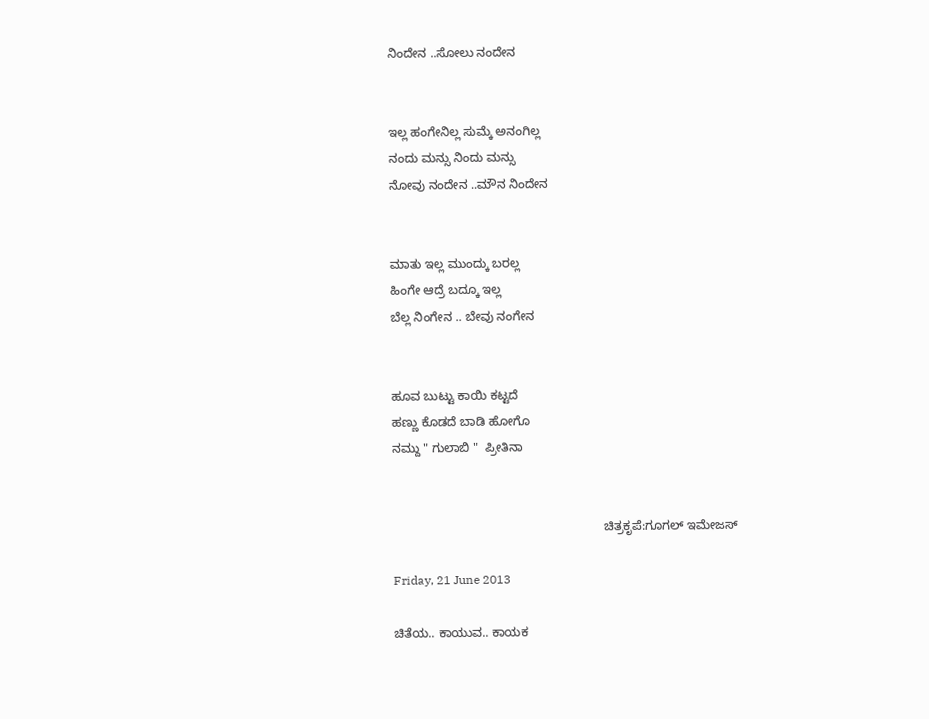ನಿಂದೇನ ..ಸೋಲು ನಂದೇನ


ಇಲ್ಲ ಹಂಗೇನಿಲ್ಲ ಸುಮ್ಕೆ ಅನಂಗಿಲ್ಲ
ನಂದು ಮನ್ಸು ನಿಂದು ಮನ್ಸು
ನೋವು ನಂದೇನ ..ಮೌನ ನಿಂದೇನ


ಮಾತು ಇಲ್ಲ ಮುಂದ್ಕು ಬರಲ್ಲ
ಹಿಂಗೇ ಆದ್ರೆ ಬದ್ಕೂ ಇಲ್ಲ
ಬೆಲ್ಲ ನಿಂಗೇನ .. ಬೇವು ನಂಗೇನ


ಹೂವ ಬುಟ್ಟು ಕಾಯಿ ಕಟ್ಟದೆ
ಹಣ್ಣು ಕೊಡದೆ ಬಾಡಿ ಹೋಗೊ
ನಮ್ದು " ಗುಲಾಬಿ "  ಪ್ರೀತಿನಾ


                                                             ಚಿತ್ರಕೃಪೆ:ಗೂಗಲ್ ಇಮೇಜಸ್

Friday, 21 June 2013

ಚಿತೆಯ.. ಕಾಯುವ.. ಕಾಯಕ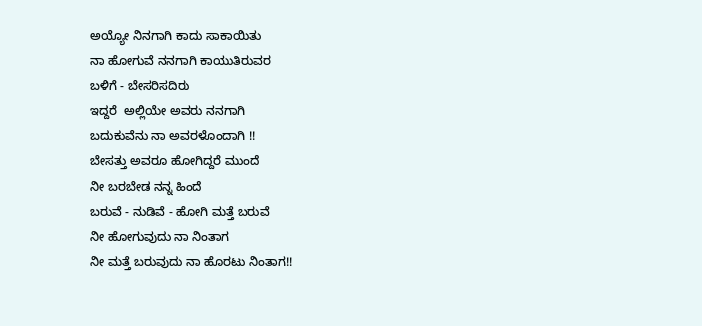ಅಯ್ಯೋ ನಿನಗಾಗಿ ಕಾದು ಸಾಕಾಯಿತು
ನಾ ಹೋಗುವೆ ನನಗಾಗಿ ಕಾಯುತಿರುವರ
ಬಳಿಗೆ - ಬೇಸರಿಸದಿರು
ಇದ್ದರೆ  ಅಲ್ಲಿಯೇ ಅವರು ನನಗಾಗಿ
ಬದುಕುವೆನು ನಾ ಅವರಳೊಂದಾಗಿ !!
ಬೇಸತ್ತು ಅವರೂ ಹೋಗಿದ್ದರೆ ಮುಂದೆ
ನೀ ಬರಬೇಡ ನನ್ನ ಹಿಂದೆ
ಬರುವೆ - ನುಡಿವೆ - ಹೋಗಿ ಮತ್ತೆ ಬರುವೆ
ನೀ ಹೋಗುವುದು ನಾ ನಿಂತಾಗ
ನೀ ಮತ್ತೆ ಬರುವುದು ನಾ ಹೊರಟು ನಿಂತಾಗ!!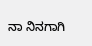ನಾ ನಿನಗಾಗಿ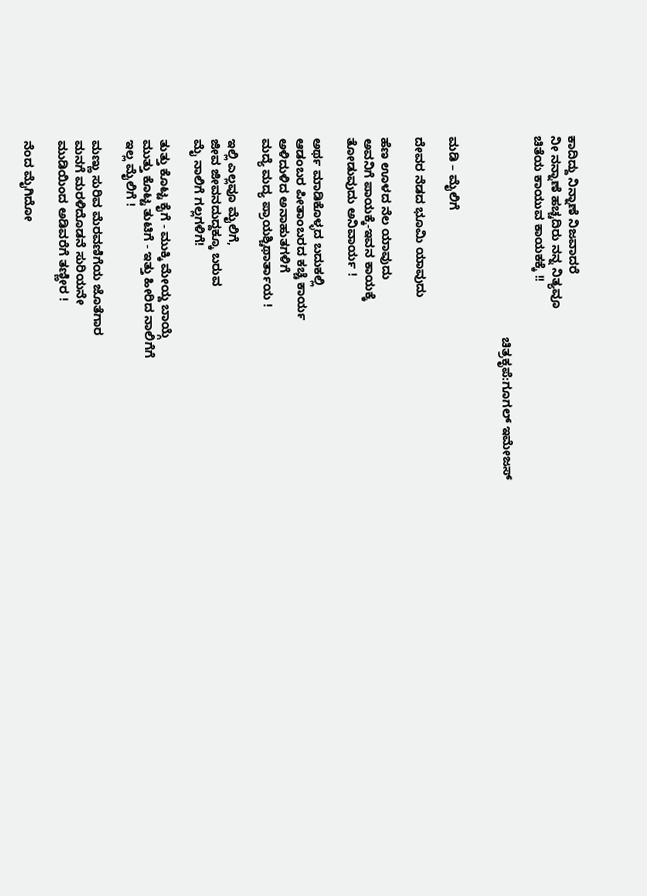ಕಾದಿದ್ದು ನಿನ್ನಾಣೆ ನಿಜವಾದರೆ
ನೀ ನನ್ನಾಣೆ ಹಚ್ಚದಿರು ನನ್ನ ನಿತ್ಯವೂ
ಚಿತೆಯ ಕಾಯುವ ಕಾಯಕಕ್ಕೆ !!

                                                          ಚಿತ್ರಕೃಪೆ:ಗೂಗಲ್ ಇಮೇಜಸ್


ಮಡಿ – ಮೈಲಿಗೆ

ದೇವರ ನೆಡದ ಭೂಮಿ ಯಾವುದು

ಹೆಣ ಊಳದ ನೆಲ ಯಾವುದು
ಅವನಿಗೆ ಪಾಯಕ್ಕೆ-ಇವನ ಕಾಯಕ್ಕೆ
ತೋಡುವುದು ಅನಿವಾರ್ಯ !

ಅರ್ಥ ಮಾಡಿಕೊಳ್ಳದ ಬದುಕಲ್ಲಿ
ಆಡಂಬರ ಪೀತಾಂಬರದ ಕಚ್ಚೆ ಕಾರ್ಯ
ಅಳಿದುಳಿದ ಅನಾಹುತಗಳಿಗೆ
ಮದ್ಯೆ ಮದ್ಯ ಪ್ರಾಯಶ್ಚಿಥಾರ್ತಾಯ !

ಇಲ್ಲಿ ಎಲ್ಲವೂ ಮೈಲಿಗೆ,
ಜೀವ ಜೀವನದುದ್ದಕ್ಕೂ ಬರುವ
ಮೈ ನಾಲಿಗೆ ಗಲ್ಲಗಳಿಗೆ!

ತುತ್ತು ಕೊಟ್ಟ ಕೈಗೆ - ಮುಕ್ಕಿ ಮೇಯ್ದ ಬಾಯ್ಗೆ
ಮುತ್ತು ಕೊಟ್ಟ ತುಟಿಗೆ - ಇತ್ತು ಹೀರಿದ ನಾಲಿಗೆಗೆ
ಇಲ್ಲ ಮೈಲಿಗೆ !

ಮಣ್ಣು ಸುರಿವ ಮೆರವಣಿಗೆಯ ಜೊತೆಗಾರ
ಮನಗೆ ಮರಳಿದೊಡನೆ ಸುರಿಯನೇ
ಮುಡಿಯಿಂದ ಅಡಿವರೆಗೆ ತಣ್ಣೀರ !

ನೆಂದ ಮೈಗಿದೋ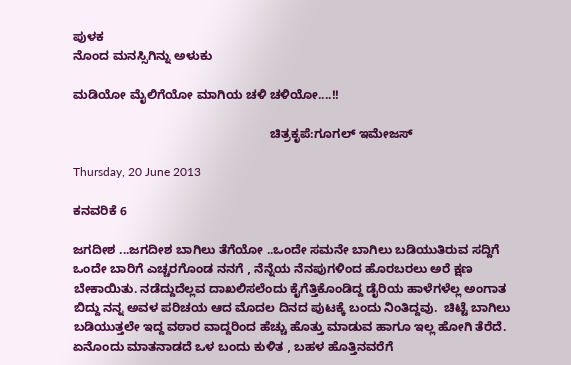ಪುಳಕ
ನೊಂದ ಮನಸ್ಸಿಗಿನ್ನು ಅಳುಕು

ಮಡಿಯೋ ಮೈಲಿಗೆಯೋ ಮಾಗಿಯ ಚಳಿ ಚಳಿಯೋ....!!

                                                         ಚಿತ್ರಕೃಪೆ:ಗೂಗಲ್ ಇಮೇಜಸ್

Thursday, 20 June 2013

ಕನವರಿಕೆ 6

ಜಗದೀಶ ...ಜಗದೀಶ ಬಾಗಿಲು ತೆಗೆಯೋ ..ಒಂದೇ ಸಮನೇ ಬಾಗಿಲು ಬಡಿಯುತಿರುವ ಸದ್ದಿಗೆ ಒಂದೇ ಬಾರಿಗೆ ಎಚ್ಚರಗೊಂಡ ನನಗೆ , ನೆನ್ನೆಯ ನೆನಪುಗಳಿಂದ ಹೊರಬರಲು ಅರೆ ಕ್ಷಣ ಬೇಕಾಯಿತು. ನಡೆದ್ದುದೆಲ್ಲವ ದಾಖಲಿಸಲೆಂದು ಕೈಗೆತ್ತಿಕೊಂಡಿದ್ದ ಡೈರಿಯ ಹಾಳೆಗಳೆಲ್ಲ ಅಂಗಾತ ಬಿದ್ದು ನನ್ನ ಅವಳ ಪರಿಚಯ ಆದ ಮೊದಲ ದಿನದ ಪುಟಕ್ಕೆ ಬಂದು ನಿಂತಿದ್ದವು.  ಚಿಟ್ಟೆ ಬಾಗಿಲು ಬಡಿಯುತ್ತಲೇ ಇದ್ದ ವಠಾರ ವಾದ್ದರಿಂದ ಹೆಚ್ಚು ಹೊತ್ತು ಮಾಡುವ ಹಾಗೂ ಇಲ್ಲ ಹೋಗಿ ತೆರೆದೆ. ಏನೊಂದು ಮಾತನಾಡದೆ ಒಳ ಬಂದು ಕುಳಿತ , ಬಹಳ ಹೊತ್ತಿನವರೆಗೆ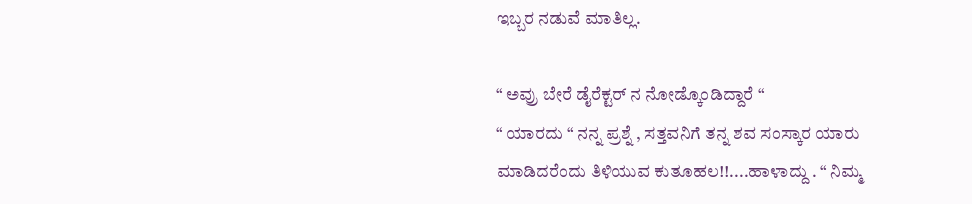ಇಬ್ಬರ ನಡುವೆ ಮಾತಿಲ್ಲ.

“ ಅವ್ರು ಬೇರೆ ಡೈರೆಕ್ಟರ್ ನ ನೋಡ್ಕೊಂಡಿದ್ದಾರೆ “
“ ಯಾರದು “ ನನ್ನ ಪ್ರಶ್ನೆ , ಸತ್ತವನಿಗೆ ತನ್ನ ಶವ ಸಂಸ್ಕಾರ ಯಾರು ಮಾಡಿದರೆಂದು ತಿಳಿಯುವ ಕುತೂಹಲ!!....ಹಾಳಾದ್ದು . “ ನಿಮ್ಮ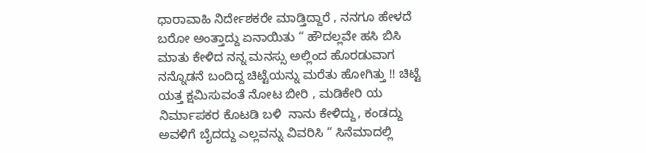ಧಾರಾವಾಹಿ ನಿರ್ದೇಶಕರೇ ಮಾಡ್ತಿದ್ದಾರೆ , ನನಗೂ ಹೇಳದೆ ಬರೋ ಅಂತ್ತಾದ್ದು ಏನಾಯಿತು “ ಹೌದಲ್ಲವೇ ಹಸಿ ಬಿಸಿ ಮಾತು ಕೇಳಿದ ನನ್ನ ಮನಸ್ಸು ಅಲ್ಲಿಂದ ಹೊರಡುವಾಗ ನನ್ನೊಡನೆ ಬಂದಿದ್ದ ಚಿಟ್ಟೆಯನ್ನು ಮರೆತು ಹೋಗಿತ್ತು !! ಚಿಟ್ಟೆ ಯತ್ತ ಕ್ಷಮಿಸುವಂತೆ ನೋಟ ಬೀರಿ , ಮಡಿಕೇರಿ ಯ ನಿರ್ಮಾಪಕರ ಕೊಟಡಿ ಬಳಿ  ನಾನು ಕೇಳಿದ್ದು, ಕಂಡದ್ದು ಅವಳಿಗೆ ಬೈದದ್ದು ಎಲ್ಲವನ್ನು ವಿವರಿಸಿ “ ಸಿನೆಮಾದಲ್ಲಿ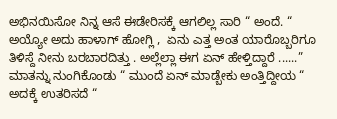ಅಭಿನಯಿಸೋ ನಿನ್ನ ಆಸೆ ಈಡೇರಿಸಕ್ಕೆ ಆಗಲಿಲ್ಲ ಸಾರಿ “ ಅಂದೆ. “ ಅಯ್ಯೋ ಅದು ಹಾಳಾಗ್ ಹೋಗ್ಲಿ ,  ಏನು ಎತ್ತ ಅಂತ ಯಾರೊಬ್ಬರಿಗೂ ತಿಳಿಸ್ದೆ ನೀನು ಬರಬಾರದಿತ್ತು . ಅಲ್ಲೆಲ್ಲಾ ಈಗ ಏನ್ ಹೇಳ್ತಿದ್ದಾರೆ ......” ಮಾತನ್ನು ನುಂಗಿಕೊಂಡು “ ಮುಂದೆ ಏನ್ ಮಾಡ್ಬೇಕು ಅಂತ್ತಿದ್ದೀಯ “ ಅದಕ್ಕೆ ಉತರಿಸದೆ “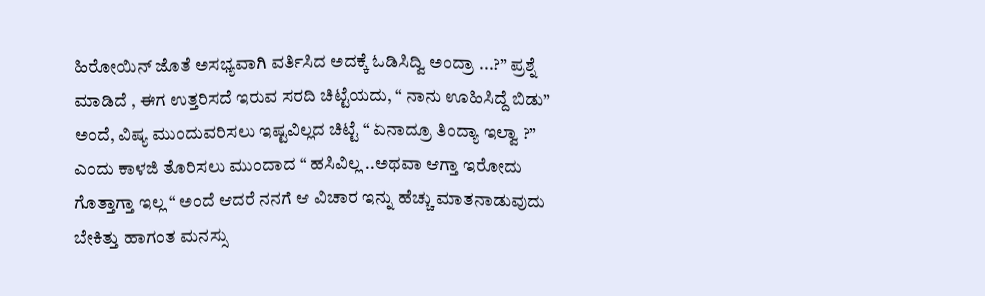ಹಿರೋಯಿನ್ ಜೊತೆ ಅಸಭ್ಯವಾಗಿ ವರ್ತಿಸಿದ ಅದಕ್ಕೆ ಓಡಿಸಿದ್ವಿ ಅಂದ್ರಾ ...?” ಪ್ರಶ್ನೆ ಮಾಡಿದೆ , ಈಗ ಉತ್ತರಿಸದೆ ಇರುವ ಸರದಿ ಚಿಟ್ಟೆಯದು, “ ನಾನು ಊಹಿಸಿದ್ದೆ ಬಿಡು” ಅಂದೆ, ವಿಷ್ಯ ಮುಂದುವರಿಸಲು ಇಷ್ಟವಿಲ್ಲದ ಚಿಟ್ಟೆ “ ಏನಾದ್ರೂ ತಿಂದ್ಯಾ ಇಲ್ವಾ ?” ಎಂದು ಕಾಳಜಿ ತೊರಿಸಲು ಮುಂದಾದ “ ಹಸಿವಿಲ್ಲ ..ಅಥವಾ ಆಗ್ತಾ ಇರೋದು ಗೊತ್ತಾಗ್ತಾ ಇಲ್ಲ “ ಅಂದೆ ಆದರೆ ನನಗೆ ಆ ವಿಚಾರ ಇನ್ನು ಹೆಚ್ಚು ಮಾತನಾಡುವುದು ಬೇಕಿತ್ತು ಹಾಗಂತ ಮನಸ್ಸು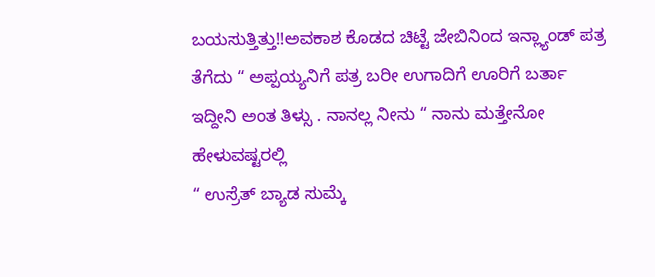ಬಯಸುತ್ತಿತ್ತು!!ಅವಕಾಶ ಕೊಡದ ಚಿಟ್ಟೆ ಜೇಬಿನಿಂದ ಇನ್ಲ್ಯಾಂಡ್ ಪತ್ರ ತೆಗೆದು “ ಅಪ್ಪಯ್ಯನಿಗೆ ಪತ್ರ ಬರೀ ಉಗಾದಿಗೆ ಊರಿಗೆ ಬರ್ತಾ ಇದ್ದೀನಿ ಅಂತ ತಿಳ್ಸು . ನಾನಲ್ಲ ನೀನು “ ನಾನು ಮತ್ತೇನೋ ಹೇಳುವಷ್ಟರಲ್ಲಿ
“ ಉಸ್ರೆತ್ ಬ್ಯಾಡ ಸುಮ್ಕೆ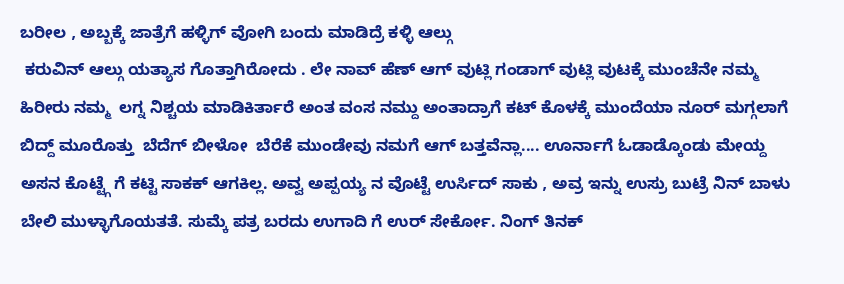ಬರೀಲ , ಅಬ್ಬಕ್ಕೆ ಜಾತ್ರೆಗೆ ಹಳ್ಳಿಗ್ ವೋಗಿ ಬಂದು ಮಾಡಿದ್ರೆ ಕಳ್ಳಿ ಆಲ್ಗು
 ಕರುವಿನ್ ಆಲ್ಗು ಯತ್ಯಾಸ ಗೊತ್ತಾಗಿರೋದು . ಲೇ ನಾವ್ ಹೆಣ್ ಆಗ್ ವುಟ್ಲಿ ಗಂಡಾಗ್ ವುಟ್ಲಿ ವುಟಕ್ಕೆ ಮುಂಚೆನೇ ನಮ್ಮ ಹಿರೀರು ನಮ್ಮ  ಲಗ್ನ ನಿಶ್ಚಯ ಮಾಡಿಕಿರ್ತಾರೆ ಅಂತ ವಂಸ ನಮ್ದು ಅಂತಾದ್ರಾಗೆ ಕಟ್ ಕೊಳಕ್ಕೆ ಮುಂದೆಯಾ ನೂರ್ ಮಗ್ಗಲಾಗೆ ಬಿದ್ದ್ ಮೂರೊತ್ತು  ಬೆದೆಗ್ ಬೀಳೋ  ಬೆರೆಕೆ ಮುಂಡೇವು ನಮಗೆ ಆಗ್ ಬತ್ತವೆನ್ಲಾ.... ಊರ್ನಾಗೆ ಓಡಾಡ್ಕೊಂಡು ಮೇಯ್ದ ಅಸನ ಕೊಟ್ಟ್ಗೆ ಗೆ ಕಟ್ಟಿ ಸಾಕಕ್ ಆಗಕಿಲ್ಲ. ಅವ್ವ ಅಪ್ಪಯ್ಯ ನ ವೊಟ್ಟೆ ಉರ್ಸಿದ್ ಸಾಕು , ಅವ್ರ ಇನ್ನು ಉಸ್ರು ಬುಟ್ರೆ ನಿನ್ ಬಾಳು ಬೇಲಿ ಮುಳ್ಳಾಗೊಯತತೆ. ಸುಮ್ಕೆ ಪತ್ರ ಬರದು ಉಗಾದಿ ಗೆ ಉರ್ ಸೇರ್ಕೋ. ನಿಂಗ್ ತಿನಕ್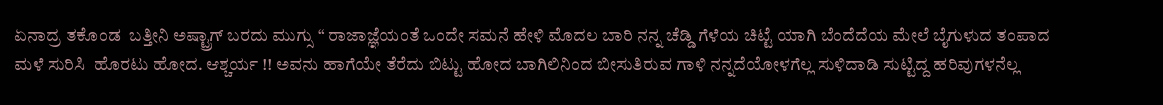ಏನಾದ್ರ ತಕೊಂಡ  ಬತ್ತೀನಿ ಅಷ್ಟ್ರಾಗ್ ಬರದು ಮುಗ್ಸು “ ರಾಜಾಜ್ಞೆಯಂತೆ ಒಂದೇ ಸಮನೆ ಹೇಳಿ ಮೊದಲ ಬಾರಿ ನನ್ನ ಚೆಡ್ಡಿ ಗೆಳೆಯ ಚಿಟ್ಟೆ ಯಾಗಿ ಬೆಂದೆದೆಯ ಮೇಲೆ ಬೈಗುಳುದ ತಂಪಾದ ಮಳೆ ಸುರಿಸಿ  ಹೊರಟು ಹೋದ. ಆಶ್ಚರ್ಯ !! ಅವನು ಹಾಗೆಯೇ ತೆರೆದು ಬಿಟ್ಟು ಹೋದ ಬಾಗಿಲಿನಿಂದ ಬೀಸುತಿರುವ ಗಾಳಿ ನನ್ನದೆಯೋಳಗೆಲ್ಲ ಸುಳಿದಾಡಿ ಸುಟ್ಟಿದ್ದ ಹರಿವುಗಳನೆಲ್ಲ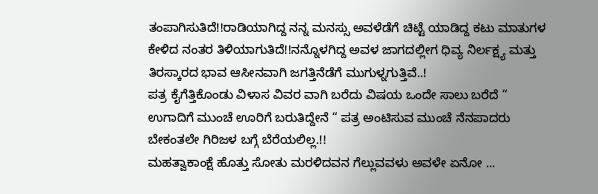ತಂಪಾಗಿಸುತಿದೆ!!ರಾಡಿಯಾಗಿದ್ದ ನನ್ನ ಮನಸ್ಸು ಅವಳೆಡೆಗೆ ಚಿಟ್ಟೆ ಯಾಡಿದ್ದ ಕಟು ಮಾತುಗಳ ಕೇಳಿದ ನಂತರ ತಿಳಿಯಾಗುತಿದೆ!!ನನ್ನೊಳಗಿದ್ದ ಅವಳ ಜಾಗದಲ್ಲೀಗ ಧಿವ್ಯ ನಿರ್ಲಕ್ಷ್ಯ ಮತ್ತು ತಿರಸ್ಕಾರದ ಭಾವ ಆಸೀನವಾಗಿ ಜಗತ್ತಿನೆಡೆಗೆ ಮುಗುಳ್ನಗುತ್ತಿವೆ..!
ಪತ್ರ ಕೈಗೆತ್ತಿಕೊಂಡು ವಿಳಾಸ ವಿವರ ವಾಗಿ ಬರೆದು ವಿಷಯ ಒಂದೇ ಸಾಲು ಬರೆದೆ “ ಉಗಾದಿಗೆ ಮುಂಚೆ ಊರಿಗೆ ಬರುತಿದ್ದೇನೆ “ ಪತ್ರ ಅಂಟಿಸುವ ಮುಂಚೆ ನೆನಪಾದರು ಬೇಕಂತಲೇ ಗಿರಿಜಳ ಬಗ್ಗೆ ಬೆರೆಯಲಿಲ್ಲ.!!
ಮಹತ್ವಾಕಾಂಕ್ಷೆ ಹೊತ್ತು ಸೋತು ಮರಳಿದವನ ಗೆಲ್ಲುವವಳು ಅವಳೇ ಏನೋ ...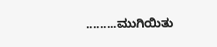.........ಮುಗಿಯಿತು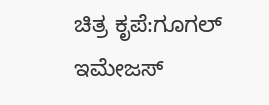ಚಿತ್ರ ಕೃಪೆ:ಗೂಗಲ್ ಇಮೇಜಸ್